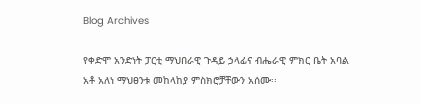Blog Archives

የቀድሞ አንድነት ፓርቲ ማህበራዊ ጉዳይ ኃላፊና ብሔራዊ ምክር ቤት አባል አቶ አለነ ማህፀንቱ መከላከያ ምስክሮቻቸውን አሰሙ፡፡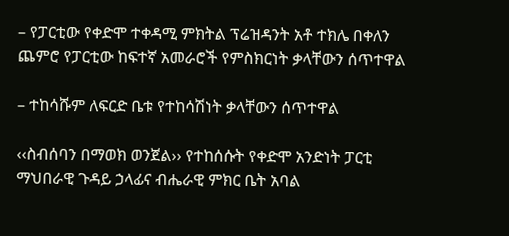– የፓርቲው የቀድሞ ተቀዳሚ ምክትል ፕሬዝዳንት አቶ ተክሌ በቀለን ጨምሮ የፓርቲው ከፍተኛ አመራሮች የምስክርነት ቃላቸውን ሰጥተዋል

– ተከሳሹም ለፍርድ ቤቱ የተከሳሽነት ቃላቸውን ሰጥተዋል

‹‹ስብሰባን በማወክ ወንጀል›› የተከሰሱት የቀድሞ አንድነት ፓርቲ ማህበራዊ ጉዳይ ኃላፊና ብሔራዊ ምክር ቤት አባል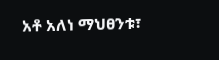አቶ አለነ ማህፀንቱ፣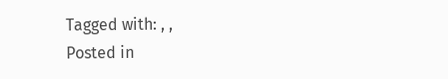Tagged with: , ,
Posted in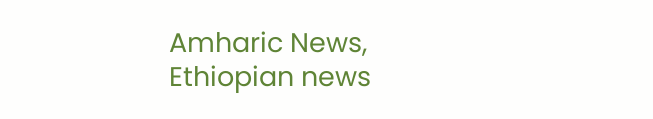Amharic News, Ethiopian news